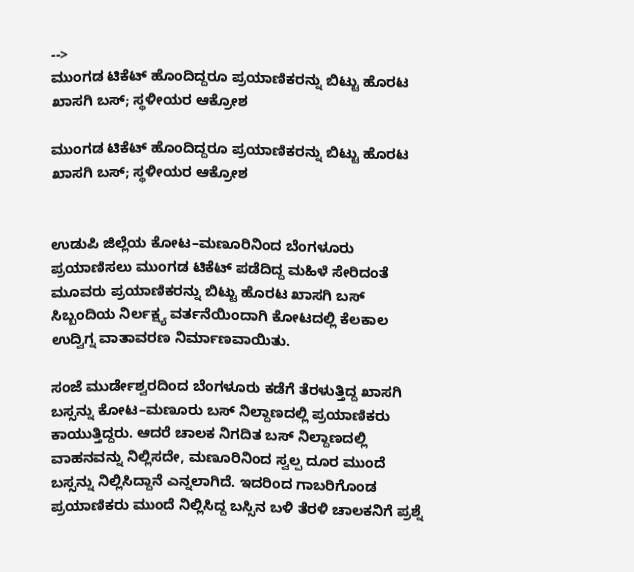-->
ಮುಂಗಡ ಟಿಕೆಟ್ ಹೊಂದಿದ್ದರೂ ಪ್ರಯಾಣಿಕರನ್ನು ಬಿಟ್ಟು ಹೊರಟ ಖಾಸಗಿ ಬಸ್; ಸ್ಥಳೀಯರ ಆಕ್ರೋಶ

ಮುಂಗಡ ಟಿಕೆಟ್ ಹೊಂದಿದ್ದರೂ ಪ್ರಯಾಣಿಕರನ್ನು ಬಿಟ್ಟು ಹೊರಟ ಖಾಸಗಿ ಬಸ್; ಸ್ಥಳೀಯರ ಆಕ್ರೋಶ


ಉಡುಪಿ ಜಿಲ್ಲೆಯ ಕೋಟ–ಮಣೂರಿನಿಂದ ಬೆಂಗಳೂರು ಪ್ರಯಾಣಿಸಲು ಮುಂಗಡ ಟಿಕೆಟ್ ಪಡೆದಿದ್ದ ಮಹಿಳೆ ಸೇರಿದಂತೆ ಮೂವರು ಪ್ರಯಾಣಿಕರನ್ನು ಬಿಟ್ಟು ಹೊರಟ ಖಾಸಗಿ ಬಸ್ ಸಿಬ್ಬಂದಿಯ ನಿರ್ಲಕ್ಷ್ಯ ವರ್ತನೆಯಿಂದಾಗಿ ಕೋಟದಲ್ಲಿ ಕೆಲಕಾಲ ಉದ್ವಿಗ್ನ ವಾತಾವರಣ ನಿರ್ಮಾಣವಾಯಿತು.

ಸಂಜೆ ಮುರ್ಡೇಶ್ವರದಿಂದ ಬೆಂಗಳೂರು ಕಡೆಗೆ ತೆರಳುತ್ತಿದ್ದ ಖಾಸಗಿ ಬಸ್ಸನ್ನು ಕೋಟ–ಮಣೂರು ಬಸ್ ನಿಲ್ದಾಣದಲ್ಲಿ ಪ್ರಯಾಣಿಕರು ಕಾಯುತ್ತಿದ್ದರು. ಆದರೆ ಚಾಲಕ ನಿಗದಿತ ಬಸ್ ನಿಲ್ದಾಣದಲ್ಲಿ ವಾಹನವನ್ನು ನಿಲ್ಲಿಸದೇ, ಮಣೂರಿನಿಂದ ಸ್ವಲ್ಪ ದೂರ ಮುಂದೆ ಬಸ್ಸನ್ನು ನಿಲ್ಲಿಸಿದ್ದಾನೆ ಎನ್ನಲಾಗಿದೆ. ಇದರಿಂದ ಗಾಬರಿಗೊಂಡ ಪ್ರಯಾಣಿಕರು ಮುಂದೆ ನಿಲ್ಲಿಸಿದ್ದ ಬಸ್ಸಿನ ಬಳಿ ತೆರಳಿ ಚಾಲಕನಿಗೆ ಪ್ರಶ್ನೆ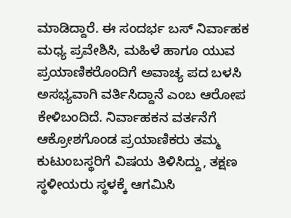ಮಾಡಿದ್ದಾರೆ. ಈ ಸಂದರ್ಭ ಬಸ್ ನಿರ್ವಾಹಕ ಮಧ್ಯ ಪ್ರವೇಶಿಸಿ, ಮಹಿಳೆ ಹಾಗೂ ಯುವ ಪ್ರಯಾಣಿಕರೊಂದಿಗೆ ಅವಾಚ್ಯ ಪದ ಬಳಸಿ ಅಸಭ್ಯವಾಗಿ ವರ್ತಿಸಿದ್ದಾನೆ ಎಂಬ ಆರೋಪ ಕೇಳಿಬಂದಿದೆ. ನಿರ್ವಾಹಕನ ವರ್ತನೆಗೆ ಆಕ್ರೋಶಗೊಂಡ ಪ್ರಯಾಣಿಕರು ತಮ್ಮ ಕುಟುಂಬಸ್ಥರಿಗೆ ವಿಷಯ ತಿಳಿಸಿದ್ದು, ತಕ್ಷಣ ಸ್ಥಳೀಯರು ಸ್ಥಳಕ್ಕೆ ಆಗಮಿಸಿ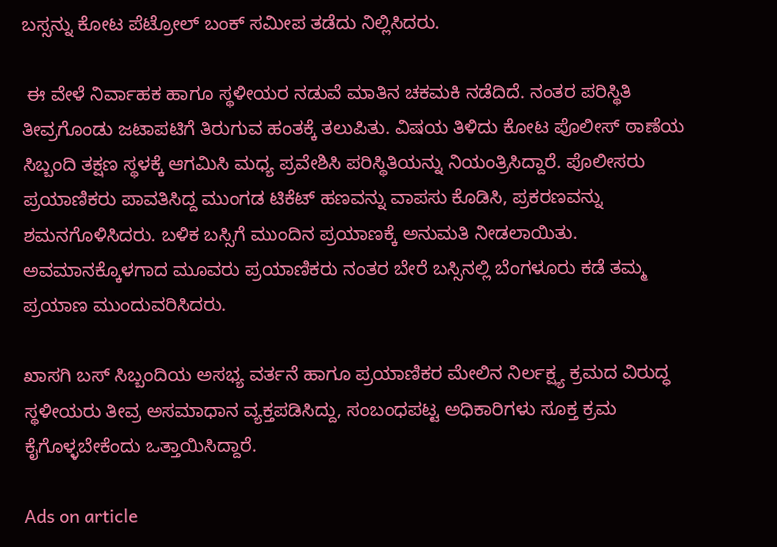ಬಸ್ಸನ್ನು ಕೋಟ ಪೆಟ್ರೋಲ್ ಬಂಕ್ ಸಮೀಪ ತಡೆದು ನಿಲ್ಲಿಸಿದರು.

 ಈ ವೇಳೆ ನಿರ್ವಾಹಕ ಹಾಗೂ ಸ್ಥಳೀಯರ ನಡುವೆ ಮಾತಿನ ಚಕಮಕಿ ನಡೆದಿದೆ. ನಂತರ ಪರಿಸ್ಥಿತಿ ತೀವ್ರಗೊಂಡು ಜಟಾಪಟಿಗೆ ತಿರುಗುವ ಹಂತಕ್ಕೆ ತಲುಪಿತು. ವಿಷಯ ತಿಳಿದು ಕೋಟ ಪೊಲೀಸ್ ಠಾಣೆಯ ಸಿಬ್ಬಂದಿ ತಕ್ಷಣ ಸ್ಥಳಕ್ಕೆ ಆಗಮಿಸಿ ಮಧ್ಯ ಪ್ರವೇಶಿಸಿ ಪರಿಸ್ಥಿತಿಯನ್ನು ನಿಯಂತ್ರಿಸಿದ್ದಾರೆ. ಪೊಲೀಸರು ಪ್ರಯಾಣಿಕರು ಪಾವತಿಸಿದ್ದ ಮುಂಗಡ ಟಿಕೆಟ್ ಹಣವನ್ನು ವಾಪಸು ಕೊಡಿಸಿ, ಪ್ರಕರಣವನ್ನು ಶಮನಗೊಳಿಸಿದರು. ಬಳಿಕ ಬಸ್ಸಿಗೆ ಮುಂದಿನ ಪ್ರಯಾಣಕ್ಕೆ ಅನುಮತಿ ನೀಡಲಾಯಿತು. ಅವಮಾನಕ್ಕೊಳಗಾದ ಮೂವರು ಪ್ರಯಾಣಿಕರು ನಂತರ ಬೇರೆ ಬಸ್ಸಿನಲ್ಲಿ ಬೆಂಗಳೂರು ಕಡೆ ತಮ್ಮ ಪ್ರಯಾಣ ಮುಂದುವರಿಸಿದರು.

ಖಾಸಗಿ ಬಸ್ ಸಿಬ್ಬಂದಿಯ ಅಸಭ್ಯ ವರ್ತನೆ ಹಾಗೂ ಪ್ರಯಾಣಿಕರ ಮೇಲಿನ ನಿರ್ಲಕ್ಷ್ಯ ಕ್ರಮದ ವಿರುದ್ಧ ಸ್ಥಳೀಯರು ತೀವ್ರ ಅಸಮಾಧಾನ ವ್ಯಕ್ತಪಡಿಸಿದ್ದು, ಸಂಬಂಧಪಟ್ಟ ಅಧಿಕಾರಿಗಳು ಸೂಕ್ತ ಕ್ರಮ ಕೈಗೊಳ್ಳಬೇಕೆಂದು ಒತ್ತಾಯಿಸಿದ್ದಾರೆ.

Ads on article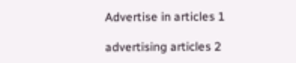Advertise in articles 1

advertising articles 2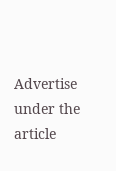Advertise under the article